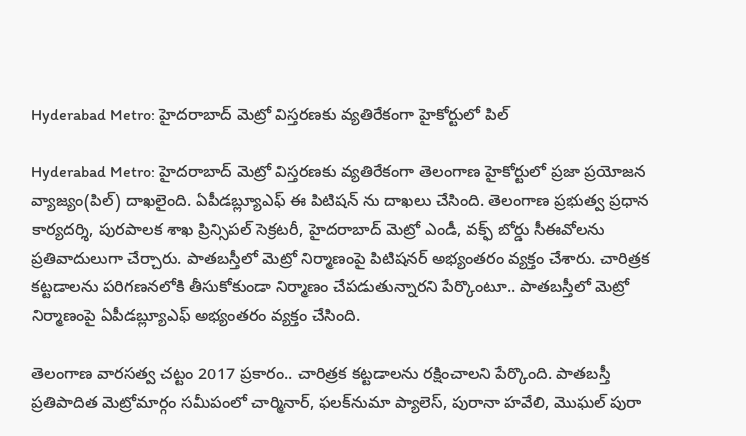Hyderabad Metro: హైదరాబాద్ మెట్రో విస్తరణకు వ్యతిరేకంగా హైకోర్టులో పిల్

Hyderabad Metro: హైదరాబాద్ మెట్రో విస్తరణకు వ్యతిరేకంగా తెలంగాణ హైకోర్టులో ప్రజా ప్రయోజన వ్యాజ్యం(పిల్) దాఖలైంది. ఏపీడబ్ల్యూఎఫ్ ఈ పిటిషన్ ను దాఖలు చేసింది. తెలంగాణ ప్రభుత్వ ప్రధాన కార్యదర్శి, పురపాలక శాఖ ప్రిన్సిపల్ సెక్రటరీ, హైదరాబాద్ మెట్రో ఎండీ, వక్ఫ్ బోర్డు సీఈవోలను ప్రతివాదులుగా చేర్చారు. పాతబస్తీలో మెట్రో నిర్మాణంపై పిటిషనర్ అభ్యంతరం వ్యక్తం చేశారు. చారిత్రక కట్టడాలను పరిగణనలోకి తీసుకోకుండా నిర్మాణం చేపడుతున్నారని పేర్కొంటూ.. పాతబస్తీలో మెట్రో నిర్మాణంపై ఏపీడబ్ల్యూఎఫ్ అభ్యంతరం వ్యక్తం చేసింది.

తెలంగాణ వారసత్వ చట్టం 2017 ప్రకారం.. చారిత్రక కట్టడాలను రక్షించాలని పేర్కొంది. పాతబస్తీ ప్రతిపాదిత మెట్రోమార్గం సమీపంలో చార్మినార్, ఫలక్‌నుమా ప్యాలెస్, పురానా హవేలి, మొఘల్ పురా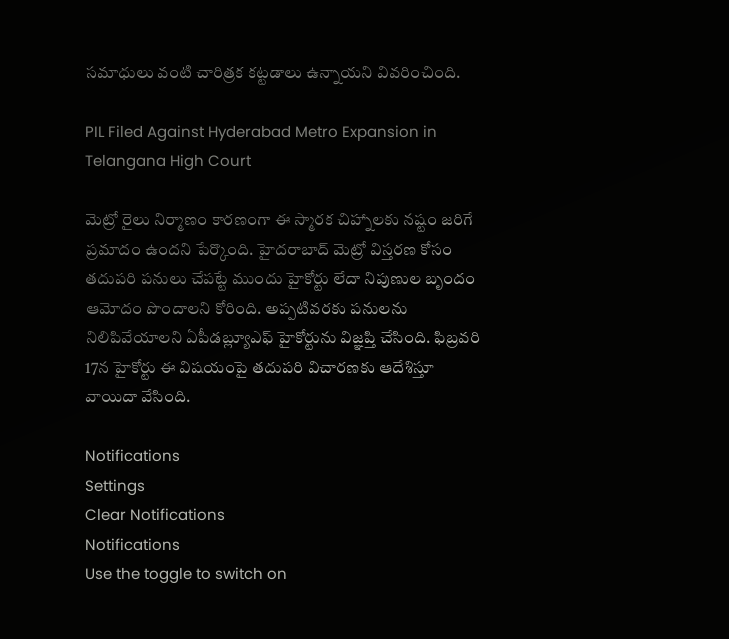సమాధులు వంటి చారిత్రక కట్టడాలు ఉన్నాయని వివరించింది.

PIL Filed Against Hyderabad Metro Expansion in Telangana High Court

మెట్రో రైలు నిర్మాణం కారణంగా ఈ స్మారక చిహ్నాలకు నష్టం జరిగే ప్రమాదం ఉందని పేర్కొంది. హైదరాబాద్ మెట్రో విస్తరణ కోసం తదుపరి పనులు చేపట్టే ముందు హైకోర్టు లేదా నిపుణుల బృందం ఆమోదం పొందాలని కోరింది. అప్పటివరకు పనులను నిలిపివేయాలని ఏపీడబ్ల్యూఎఫ్ హైకోర్టును విజ్ఞప్తి చేసింది. ఫిబ్రవరి 17న హైకోర్టు ఈ విషయంపై తదుపరి విచారణకు ఆదేశిస్తూ వాయిదా వేసింది.

Notifications
Settings
Clear Notifications
Notifications
Use the toggle to switch on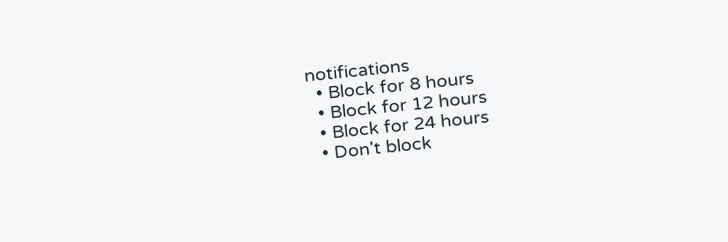notifications
  • Block for 8 hours
  • Block for 12 hours
  • Block for 24 hours
  • Don't block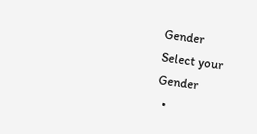Gender
Select your Gender
  •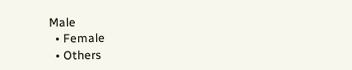Male
  • Female
  • Others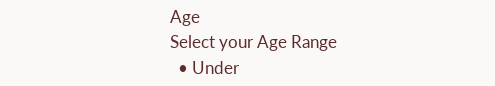Age
Select your Age Range
  • Under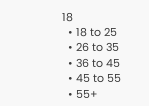18
  • 18 to 25
  • 26 to 35
  • 36 to 45
  • 45 to 55
  • 55+